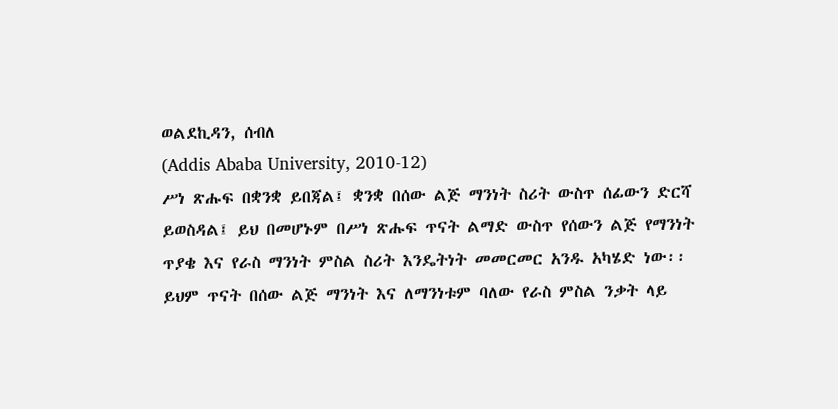ወልደኪዳን, ሰብለ
(Addis Ababa University, 2010-12)
ሥነ ጽሑፍ በቋንቋ ይበጃል፤ ቋንቋ በሰው ልጅ ማንነት ስሪት ውስጥ ሰፊውን ድርሻ
ይወስዳል፤ ይህ በመሆኑም በሥነ ጽሑፍ ጥናት ልማድ ውስጥ የሰውን ልጅ የማንነት
ጥያቄ እና የራስ ማንነት ምስል ስሪት እንዴትነት መመርመር አንዱ አካሄድ ነው፡፡
ይህም ጥናት በሰው ልጅ ማንነት እና ለማንነቱም ባለው የራስ ምስል ንቃት ላይ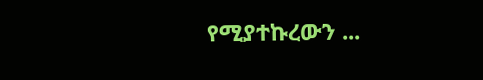የሚያተኩረውን ...